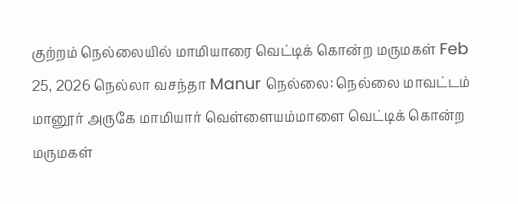குற்றம் நெல்லையில் மாமியாரை வெட்டிக் கொன்ற மருமகள் Feb 25, 2026 நெல்லா வசந்தா Manur நெல்லை: நெல்லை மாவட்டம் மானூர் அருகே மாமியார் வெள்ளையம்மாளை வெட்டிக் கொன்ற மருமகள்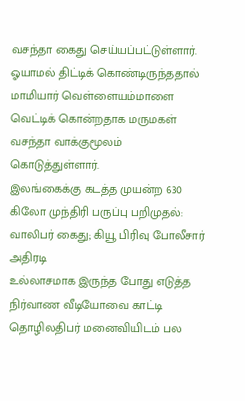வசந்தா கைது செய்யப்பட்டுள்ளார். ஓயாமல் திட்டிக் கொண்டிருந்ததால் மாமியார் வெள்ளையம்மாளை வெட்டிக் கொன்றதாக மருமகள் வசந்தா வாக்குமூலம் கொடுத்துள்ளார்.
இலங்கைக்கு கடத்த முயன்ற 630 கிலோ முந்திரி பருப்பு பறிமுதல்: வாலிபர் கைது; கியூ பிரிவு போலீசார் அதிரடி
உல்லாசமாக இருந்த போது எடுத்த நிர்வாண வீடியோவை காட்டி தொழிலதிபர் மனைவியிடம் பல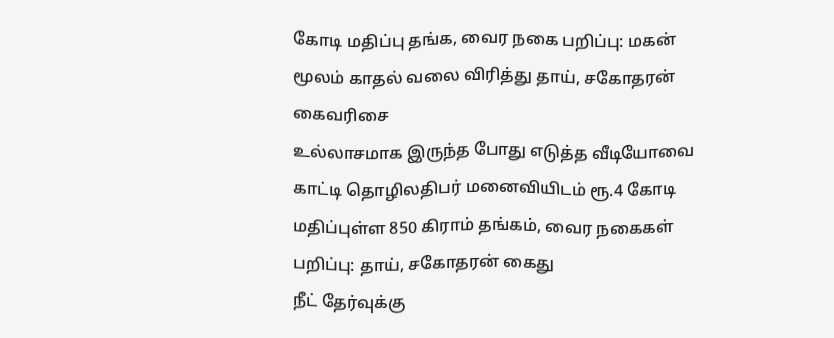கோடி மதிப்பு தங்க, வைர நகை பறிப்பு: மகன் மூலம் காதல் வலை விரித்து தாய், சகோதரன் கைவரிசை
உல்லாசமாக இருந்த போது எடுத்த வீடியோவை காட்டி தொழிலதிபர் மனைவியிடம் ரூ.4 கோடி மதிப்புள்ள 850 கிராம் தங்கம், வைர நகைகள் பறிப்பு: தாய், சகோதரன் கைது
நீட் தேர்வுக்கு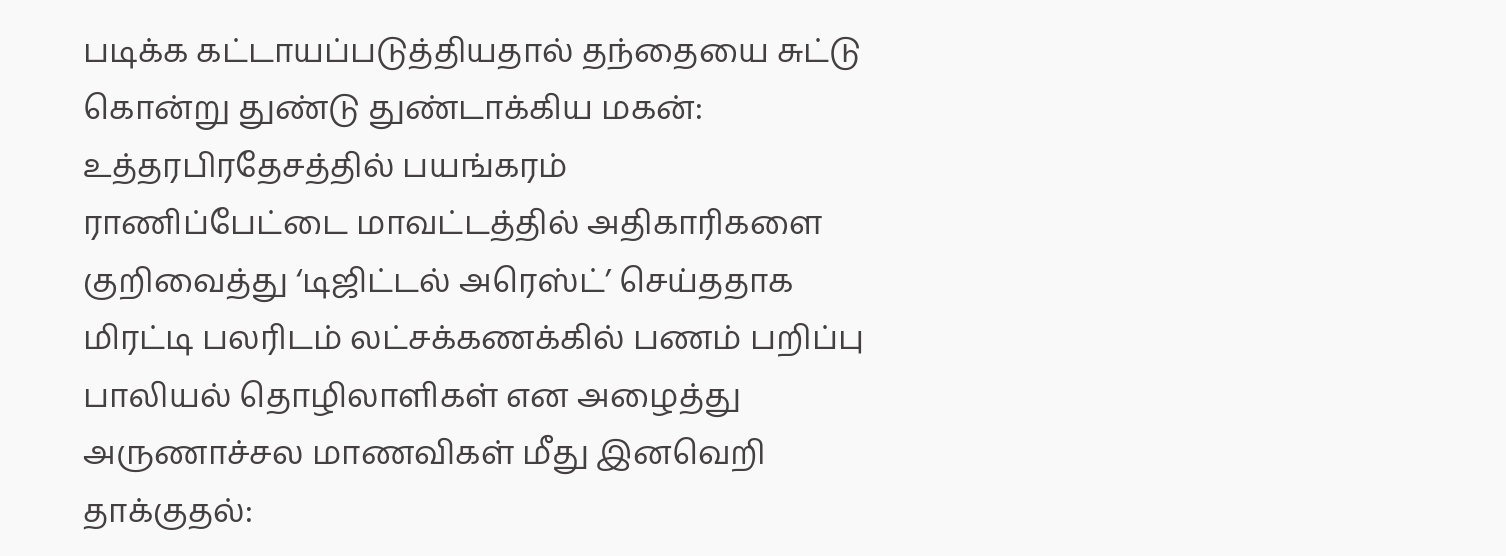படிக்க கட்டாயப்படுத்தியதால் தந்தையை சுட்டு கொன்று துண்டு துண்டாக்கிய மகன்: உத்தரபிரதேசத்தில் பயங்கரம்
ராணிப்பேட்டை மாவட்டத்தில் அதிகாரிகளை குறிவைத்து ‘டிஜிட்டல் அரெஸ்ட்’ செய்ததாக மிரட்டி பலரிடம் லட்சக்கணக்கில் பணம் பறிப்பு
பாலியல் தொழிலாளிகள் என அழைத்து அருணாச்சல மாணவிகள் மீது இனவெறி தாக்குதல்: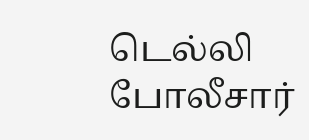டெல்லி போலீசார்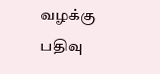வழக்கு பதிவு